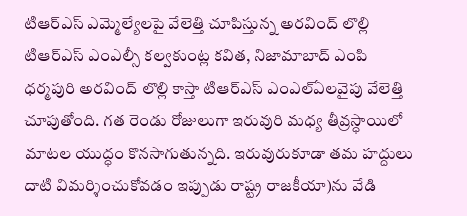టిఆర్ఎస్ ఎమ్మెల్యేలపై వేలెత్తి చూపిస్తున్న అరవింద్ లొల్లి
టిఆర్ఎస్ ఎంఎల్సీ కల్వకుంట్ల కవిత, నిజామాబాద్ ఎంపి ధర్మపురి అరవింద్ లొల్లి కాస్తా టిఆర్ఎస్ ఎంఎల్ఏలవైపు వేలెత్తి చూపుతోంది. గత రెండు రోజులుగా ఇరువురి మధ్య తీవ్రస్ధాయిలో మాటల యుద్ధం కొనసాగుతున్నది. ఇరువురుకూడా తమ హద్దులు దాటి విమర్శించుకోవడం ఇప్పుడు రాష్ట్ర రాజకీయా)ను వేడి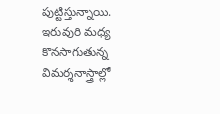పుట్టిస్తున్నాయి. ఇరువురి మధ్య కొనసాగుతున్న విమర్శనాస్త్రాల్లో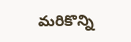మరికొన్ని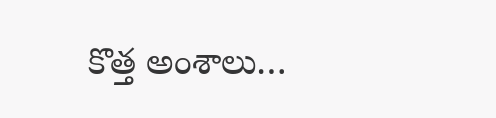కొత్త అంశాలు…